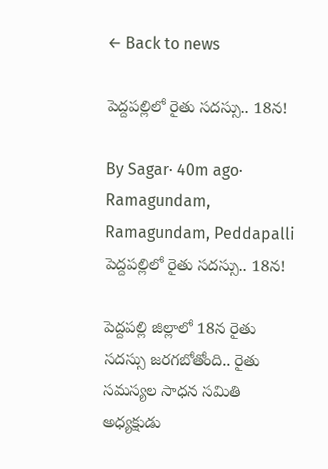← Back to news

పెద్దపల్లిలో రైతు సదస్సు.. 18న!

By Sagar· 40m ago· Ramagundam, Ramagundam, Peddapalli
పెద్దపల్లిలో రైతు సదస్సు.. 18న!

పెద్దపల్లి జిల్లాలో 18న రైతు సదస్సు జరగబోతోంది.. రైతు సమస్యల సాధన సమితి అధ్యక్షుడు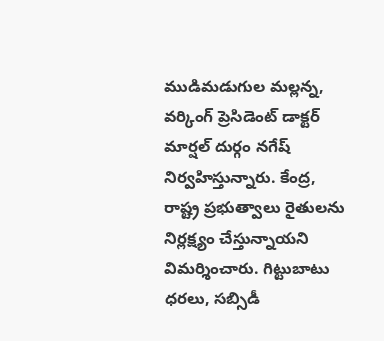ముడిమడుగుల మల్లన్న, వర్కింగ్ ప్రెసిడెంట్ డాక్టర్ మార్షల్ దుర్గం నగేష్ నిర్వహిస్తున్నారు. కేంద్ర, రాష్ట్ర ప్రభుత్వాలు రైతులను నిర్లక్ష్యం చేస్తున్నాయని విమర్శించారు. గిట్టుబాటు ధరలు, సబ్సిడీ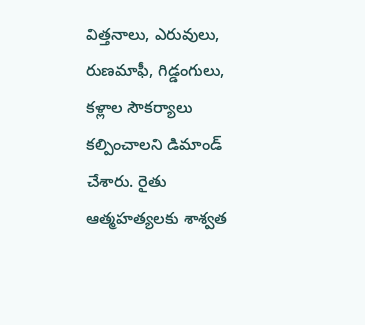విత్తనాలు, ఎరువులు, రుణమాఫీ, గిడ్డంగులు, కళ్లాల సౌకర్యాలు కల్పించాలని డిమాండ్ చేశారు. రైతు ఆత్మహత్యలకు శాశ్వత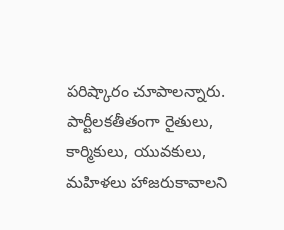పరిష్కారం చూపాలన్నారు. పార్టీలకతీతంగా రైతులు, కార్మికులు, యువకులు, మహిళలు హాజరుకావాలని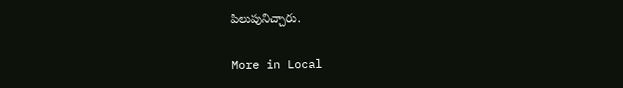పిలుపునిచ్చారు.

More in Local